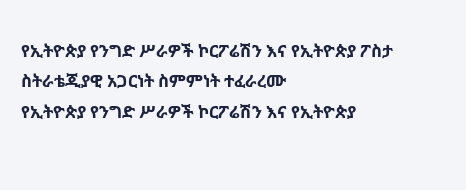የኢትዮጵያ የንግድ ሥራዎች ኮርፖሬሽን እና የኢትዮጵያ ፖስታ ስትራቴጂያዊ አጋርነት ስምምነት ተፈራረሙ
የኢትዮጵያ የንግድ ሥራዎች ኮርፖሬሽን እና የኢትዮጵያ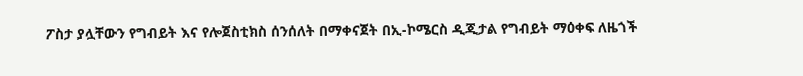ፖስታ ያሏቸውን የግብይት እና የሎጀስቲክስ ሰንሰለት በማቀናጀት በኢ-ኮሜርስ ዲጂታል የግብይት ማዕቀፍ ለዜጎች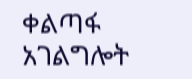ቀልጣፋ አገልግሎት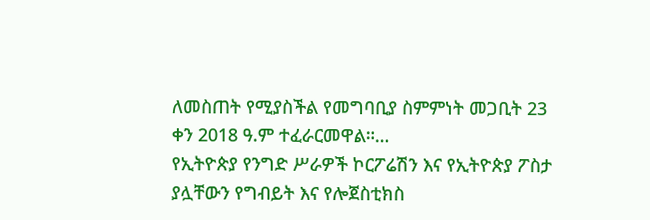ለመስጠት የሚያስችል የመግባቢያ ስምምነት መጋቢት 23 ቀን 2018 ዓ.ም ተፈራርመዋል።…
የኢትዮጵያ የንግድ ሥራዎች ኮርፖሬሽን እና የኢትዮጵያ ፖስታ ያሏቸውን የግብይት እና የሎጀስቲክስ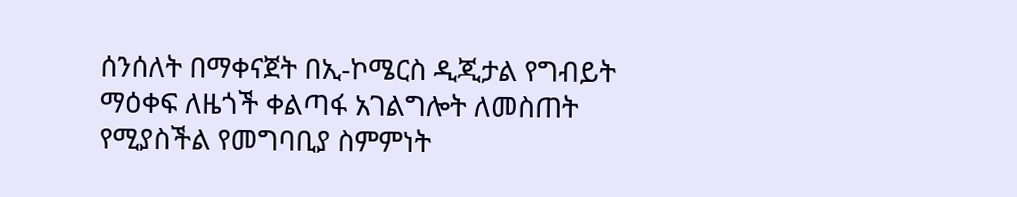ሰንሰለት በማቀናጀት በኢ-ኮሜርስ ዲጂታል የግብይት ማዕቀፍ ለዜጎች ቀልጣፋ አገልግሎት ለመስጠት የሚያስችል የመግባቢያ ስምምነት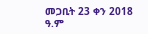መጋቢት 23 ቀን 2018 ዓ.ም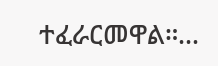ተፈራርመዋል።…